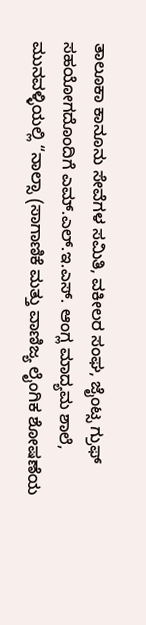ತಾಲೂಕಾ ಕಾನೂನು ಸೇವೆಗಳ ಸಮಿತಿ, ವಕೀಲರ ಸಂಘ, ಜೈಂಟ್ಸ ಗ್ರುಫ್ ಸಹಯೋಗದೊಂದಿಗೆ ಎಮ್.ಎಲ್.ಇ.ಎಸ್. ಆಂಗ್ಲ ಮಾದ್ಯಮ ಶಾಲೆ, ಮುನವಳ್ಳಿಯಲ್ಲಿ “ನಾಲ್ಸಾ (ಸಾಗಾಣಿಕೆ ಮತ್ತು ವಾಣಿಜ್ಯ ಲೈಂಗಿಕ ಶೋಷಣೆಯ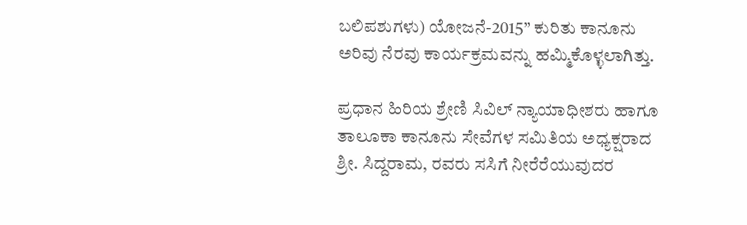ಬಲಿಪಶುಗಳು) ಯೋಜನೆ-2015” ಕುರಿತು ಕಾನೂನು ಅರಿವು ನೆರವು ಕಾರ್ಯಕ್ರಮವನ್ನು ಹವ್ಮಿುಕೊಳ್ಳಲಾಗಿತ್ತು.

ಪ್ರಧಾನ ಹಿರಿಯ ಶ್ರೇಣಿ ಸಿವಿಲ್ ನ್ಯಾಯಾಧೀಶರು ಹಾಗೂ ತಾಲೂಕಾ ಕಾನೂನು ಸೇವೆಗಳ ಸಮಿತಿಯ ಅಧ್ಯಕ್ಷರಾದ ಶ್ರೀ. ಸಿದ್ದರಾಮ, ರವರು ಸಸಿಗೆ ನೀರೆರೆಯುವುದರ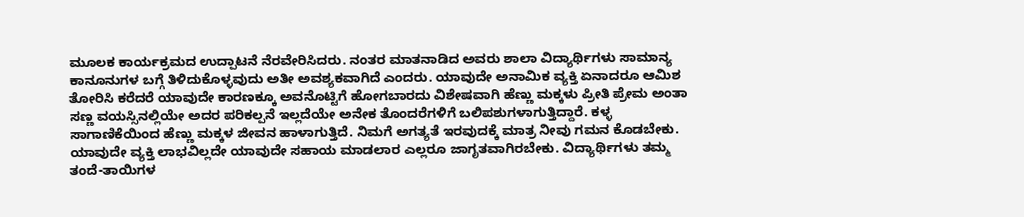ಮೂಲಕ ಕಾರ್ಯಕ್ರಮದ ಉದ್ಪಾಟನೆ ನೆರವೇರಿಸಿದರು. ನಂತರ ಮಾತನಾಡಿದ ಅವರು ಶಾಲಾ ವಿದ್ಯಾರ್ಥಿಗಳು ಸಾಮಾನ್ಯ ಕಾನೂನುಗಳ ಬಗ್ಗೆ ತಿಳಿದುಕೊಳ್ಳವುದು ಅತೀ ಅವಶ್ಯಕವಾಗಿದೆ ಎಂದರು. ಯಾವುದೇ ಅನಾಮಿಕ ವ್ಯಕ್ತಿ ಏನಾದರೂ ಆಮಿಶ ತೋರಿಸಿ ಕರೆದರೆ ಯಾವುದೇ ಕಾರಣಕ್ಕೂ ಅವನೊಟ್ಟಿಗೆ ಹೋಗಬಾರದು ವಿಶೇಷವಾಗಿ ಹೆಣ್ಣು ಮಕ್ಕಳು ಪ್ರೀತಿ ಪ್ರೇಮ ಅಂತಾ ಸಣ್ಣ ವಯಸ್ಸಿನಲ್ಲಿಯೇ ಅದರ ಪರಿಕಲ್ಪನೆ ಇಲ್ಲದೆಯೇ ಅನೇಕ ತೊಂದರೆಗಳಿಗೆ ಬಲಿಪಶುಗಳಾಗುತ್ತಿದ್ದಾರೆ. ಕಳ್ಳ ಸಾಗಾಣಿಕೆಯಿಂದ ಹೆಣ್ಣು ಮಕ್ಕಳ ಜೀವನ ಹಾಳಾಗುತ್ತಿದೆ. ನಿಮಗೆ ಅಗತ್ಯತೆ ಇರವುದಕ್ಕೆ ಮಾತ್ರ ನೀವು ಗಮನ ಕೊಡಬೇಕು. ಯಾವುದೇ ವ್ಯಕ್ತಿ ಲಾಭವಿಲ್ಲದೇ ಯಾವುದೇ ಸಹಾಯ ಮಾಡಲಾರ ಎಲ್ಲರೂ ಜಾಗೃತವಾಗಿರಬೇಕು. ವಿದ್ಯಾರ್ಥಿಗಳು ತಮ್ಮ ತಂದೆ-ತಾಯಿಗಳ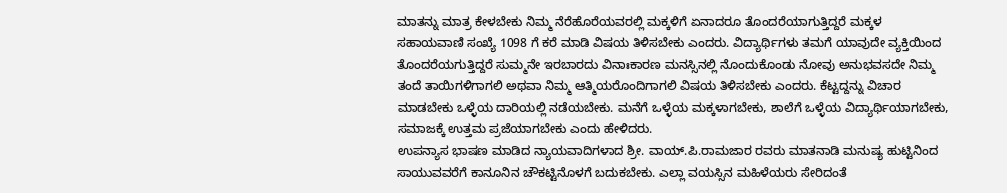ಮಾತನ್ನು ಮಾತ್ರ ಕೇಳಬೇಕು ನಿಮ್ಮ ನೆರೆಹೊರೆಯವರಲ್ಲಿ ಮಕ್ಕಳಿಗೆ ಏನಾದರೂ ತೊಂದರೆಯಾಗುತ್ತಿದ್ದರೆ ಮಕ್ಕಳ ಸಹಾಯವಾಣಿ ಸಂಖ್ಯೆ 1098 ಗೆ ಕರೆ ಮಾಡಿ ವಿಷಯ ತಿಳಿಸಬೇಕು ಎಂದರು. ವಿದ್ಯಾರ್ಥಿಗಳು ತಮಗೆ ಯಾವುದೇ ವ್ಯಕ್ತಿಯಿಂದ ತೊಂದರೆಯಗುತ್ತಿದ್ದರೆ ಸುಮ್ಮನೇ ಇರಬಾರದು ವಿನಾಃಕಾರಣ ಮನಸ್ಸಿನಲ್ಲಿ ನೊಂದುಕೊಂಡು ನೋವು ಅನುಭವಸದೇ ನಿಮ್ಮ ತಂದೆ ತಾಯಿಗಳಿಗಾಗಲಿ ಅಥವಾ ನಿಮ್ಮ ಆತ್ಮಿಯರೊಂದಿಗಾಗಲಿ ವಿಷಯ ತಿಳಿಸಬೇಕು ಎಂದರು. ಕೆಟ್ಟದ್ದನ್ನು ವಿಚಾರ ಮಾಡಬೇಕು ಒಳ್ಳೆಯ ದಾರಿಯಲ್ಲಿ ನಡೆಯಬೇಕು. ಮನೆಗೆ ಒಳ್ಳೆಯ ಮಕ್ಕಳಾಗಬೇಕು, ಶಾಲೆಗೆ ಒಳ್ಳೆಯ ವಿದ್ಯಾರ್ಥಿಯಾಗಬೇಕು, ಸಮಾಜಕ್ಕೆ ಉತ್ತಮ ಪ್ರಜೆಯಾಗಬೇಕು ಎಂದು ಹೇಳಿದರು.
ಉಪನ್ಯಾಸ ಭಾಷಣ ಮಾಡಿದ ನ್ಯಾಯವಾದಿಗಳಾದ ಶ್ರೀ. ವಾಯ್.ಪಿ.ರಾಮಜಾರ ರವರು ಮಾತನಾಡಿ ಮನುಷ್ಯ ಹುಟ್ಟಿನಿಂದ ಸಾಯುವವರೆಗೆ ಕಾನೂನಿನ ಚೌಕಟ್ಟಿನೊಳಗೆ ಬದುಕಬೇಕು. ಎಲ್ಲಾ ವಯಸ್ಸಿನ ಮಹಿಳೆಯರು ಸೇರಿದಂತೆ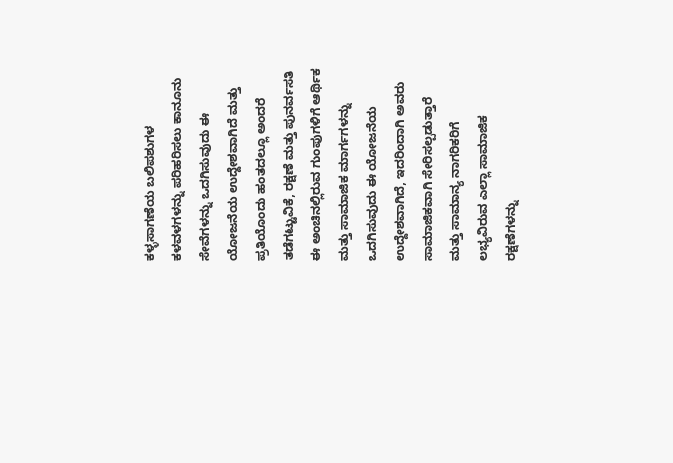ಕಳ್ಳಸಾಗಣೆಯ ಬಲಿಪಶುಗಳ ಕಳವಳಗಳನ್ನು ಪರಿಹರಿಸಲು ಕಾನೂನು ಸೇವೆಗಳನ್ನು ಒದಗಿಸುವುದು ಈ ಯೋಜನೆಯ ಉದ್ದೇಶವಾಗಿದೆ ಮತ್ತು ಪ್ರತಿಯೊಂದು ಹಂತದಲ್ಲೂ ಅಂದರೆ ತಡೆಗಟ್ಟುವಿಕೆ, ರಕ್ಷಣೆ ಮತ್ತು ಪುನರ್ವಸತಿ ಈ ಅಂಚಿನಲ್ಲಿರುವ ಗುಂಪುಗಳಿಗೆ ಆರ್ಥಿಕ ಮತ್ತು ಸಾಮಾಜಿಕ ಮಾರ್ಗಗಳನ್ನು ಒದಗಿಸುವುದು ಈ ಯೋಜನೆಯ ಉದ್ದೇಶವಾಗಿದೆ, ಇದರಿಂದಾಗಿ ಅವರು ಸಾಮಾಜಿಕವಾಗಿ ಸೇರಿಸಲ್ಪಡುತ್ತಾರೆ ಮತ್ತು ಸಾಮಾನ್ಯ ನಾಗರಿಕರಿಗೆ ಲಭ್ಯವಿರುವ ಎಲ್ಲಾ ಸಾಮಾಜಿಕ ರಕ್ಷಣೆಗಳನ್ನು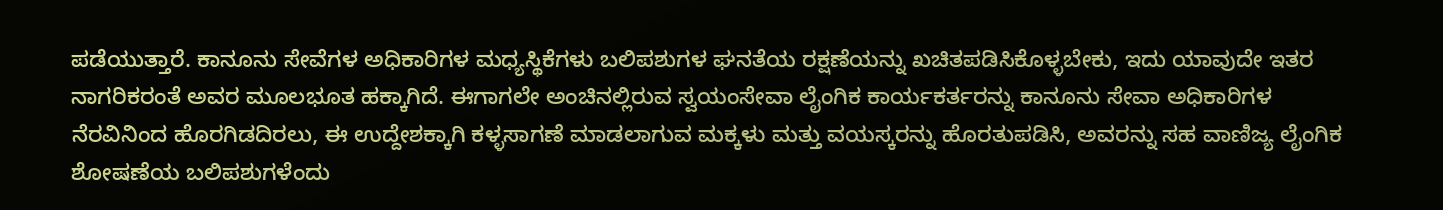ಪಡೆಯುತ್ತಾರೆ. ಕಾನೂನು ಸೇವೆಗಳ ಅಧಿಕಾರಿಗಳ ಮಧ್ಯಸ್ಥಿಕೆಗಳು ಬಲಿಪಶುಗಳ ಘನತೆಯ ರಕ್ಷಣೆಯನ್ನು ಖಚಿತಪಡಿಸಿಕೊಳ್ಳಬೇಕು, ಇದು ಯಾವುದೇ ಇತರ ನಾಗರಿಕರಂತೆ ಅವರ ಮೂಲಭೂತ ಹಕ್ಕಾಗಿದೆ. ಈಗಾಗಲೇ ಅಂಚಿನಲ್ಲಿರುವ ಸ್ವಯಂಸೇವಾ ಲೈಂಗಿಕ ಕಾರ್ಯಕರ್ತರನ್ನು ಕಾನೂನು ಸೇವಾ ಅಧಿಕಾರಿಗಳ ನೆರವಿನಿಂದ ಹೊರಗಿಡದಿರಲು, ಈ ಉದ್ದೇಶಕ್ಕಾಗಿ ಕಳ್ಳಸಾಗಣೆ ಮಾಡಲಾಗುವ ಮಕ್ಕಳು ಮತ್ತು ವಯಸ್ಕರನ್ನು ಹೊರತುಪಡಿಸಿ, ಅವರನ್ನು ಸಹ ವಾಣಿಜ್ಯ ಲೈಂಗಿಕ ಶೋಷಣೆಯ ಬಲಿಪಶುಗಳೆಂದು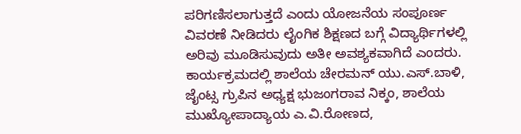ಪರಿಗಣಿಸಲಾಗುತ್ತದೆ ಎಂದು ಯೋಜನೆಯ ಸಂಪೂರ್ಣ ವಿವರಣೆ ನೀಡಿದರು ಲೈಂಗಿಕ ಶಿಕ್ಷಣದ ಬಗ್ಗೆ ವಿದ್ಯಾರ್ಥಿಗಳಲ್ಲಿ ಅರಿವು ಮೂಡಿಸುವುದು ಅತೀ ಅವಶ್ಯಕವಾಗಿದೆ ಎಂದರು.
ಕಾರ್ಯಕ್ರಮದಲ್ಲಿ ಶಾಲೆಯ ಚೇರಮನ್ ಯು.ಎಸ್.ಬಾಳಿ, ಜೈಂಟ್ಸ ಗ್ರುಪಿನ ಅಧ್ಯಕ್ಷ ಭುಜಂಗರಾವ ನಿಕ್ಕಂ, ಶಾಲೆಯ ಮುಖ್ಯೋಪಾದ್ಯಾಯ ಎ.ವಿ.ರೋಣದ,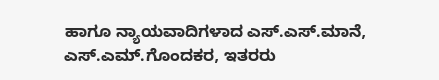ಹಾಗೂ ನ್ಯಾಯವಾದಿಗಳಾದ ಎಸ್.ಎಸ್.ಮಾನೆ, ಎಸ್.ಎಮ್.ಗೊಂದಕರ, ಇತರರು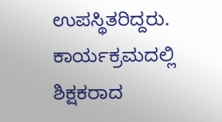ಉಪಸ್ಥಿತರಿದ್ದರು.
ಕಾರ್ಯಕ್ರಮದಲ್ಲಿ ಶಿಕ್ಷಕರಾದ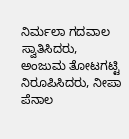ನಿರ್ಮಲಾ ಗದವಾಲ ಸ್ವಾತಿಸಿದರು, ಅಂಜುಮ ತೋಟಗಟ್ಟಿ ನಿರೂಪಿಸಿದರು, ನೀಪಾ ಪೆನಾಲ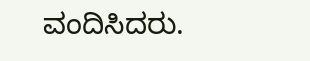ವಂದಿಸಿದರು.